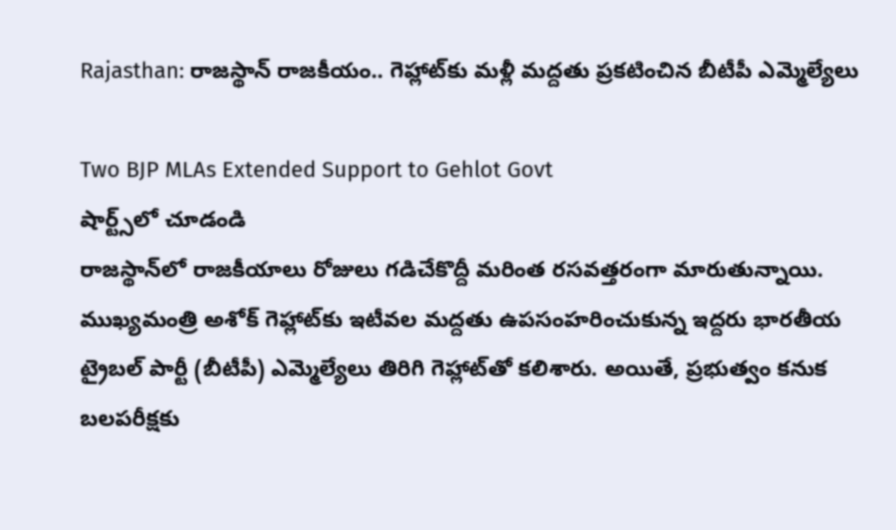Rajasthan: రాజస్థాన్ రాజకీయం.. గెహ్లాట్‌‌కు మళ్లీ మద్దతు ప్రకటించిన బీటీపీ ఎమ్మెల్యేలు

Two BJP MLAs Extended Support to Gehlot Govt
షార్ట్స్‌లో చూడండి
రాజస్థాన్‌లో రాజకీయాలు రోజులు గడిచేకొద్దీ మరింత రసవత్తరంగా మారుతున్నాయి. ముఖ్యమంత్రి అశోక్ గెహ్లాట్‌కు ఇటీవల మద్దతు ఉపసంహరించుకున్న ఇద్దరు భారతీయ ట్రైబల్ పార్టీ (బీటీపీ) ఎమ్మెల్యేలు తిరిగి గెహ్లాట్‌తో కలిశారు. అయితే, ప్రభుత్వం కనుక బలపరీక్షకు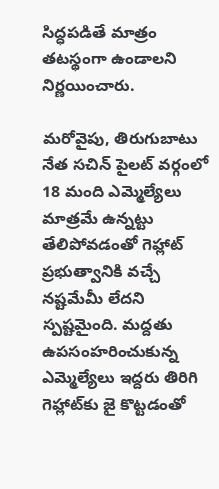సిద్ధపడితే మాత్రం తటస్థంగా ఉండాలని నిర్ణయించారు.

మరోవైపు, తిరుగుబాటు నేత సచిన్ పైలట్ వర్గంలో 18 మంది ఎమ్మెల్యేలు మాత్రమే ఉన్నట్టు తేలిపోవడంతో గెహ్లాట్ ప్రభుత్వానికి వచ్చే నష్టమేమీ లేదని స్పష్టమైంది. మద్దతు ఉపసంహరించుకున్న ఎమ్మెల్యేలు ఇద్దరు తిరిగి గెహ్లాట్‌కు జై కొట్టడంతో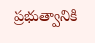ప్రభుత్వానికి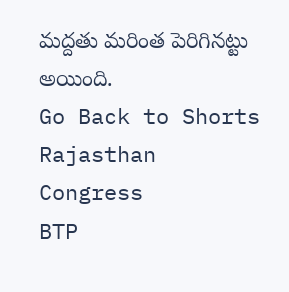మద్దతు మరింత పెరిగినట్టు అయింది.
Go Back to Shorts
Rajasthan
Congress
BTP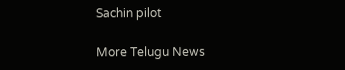Sachin pilot

More Telugu News